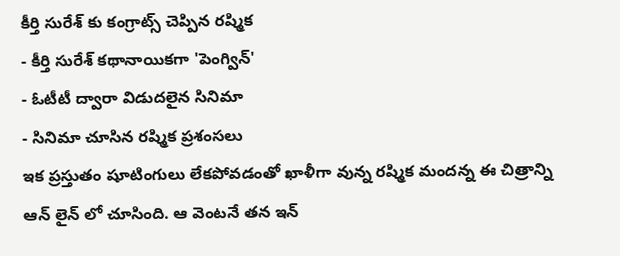కీర్తి సురేశ్ కు కంగ్రాట్స్ చెప్పిన రష్మిక
- కీర్తి సురేశ్ కథానాయికగా 'పెంగ్విన్'
- ఓటీటీ ద్వారా విడుదలైన సినిమా
- సినిమా చూసిన రష్మిక ప్రశంసలు
ఇక ప్రస్తుతం షూటింగులు లేకపోవడంతో ఖాళీగా వున్న రష్మిక మందన్న ఈ చిత్రాన్ని ఆన్ లైన్ లో చూసింది. ఆ వెంటనే తన ఇన్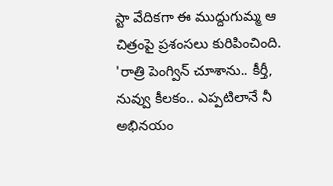స్టా వేదికగా ఈ ముద్దుగుమ్మ ఆ చిత్రంపై ప్రశంసలు కురిపించింది. 'రాత్రి పెంగ్విన్ చూశాను.. కీర్తీ, నువ్వు కీలకం.. ఎప్పటిలానే నీ అభినయం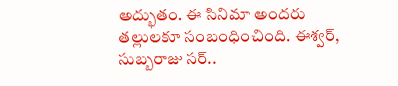అద్భుతం. ఈ సినిమా అందరు తల్లులకూ సంబంధించింది. ఈశ్వర్, సుబ్బరాజు సర్..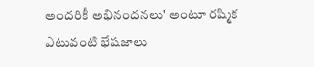అందరికీ అభినందనలు' అంటూ రష్మిక ఎటువంటి భేషజాలు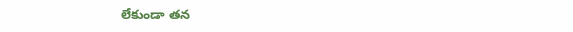లేకుండా తన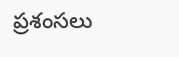ప్రశంసలు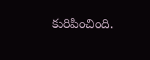కురిపించింది.